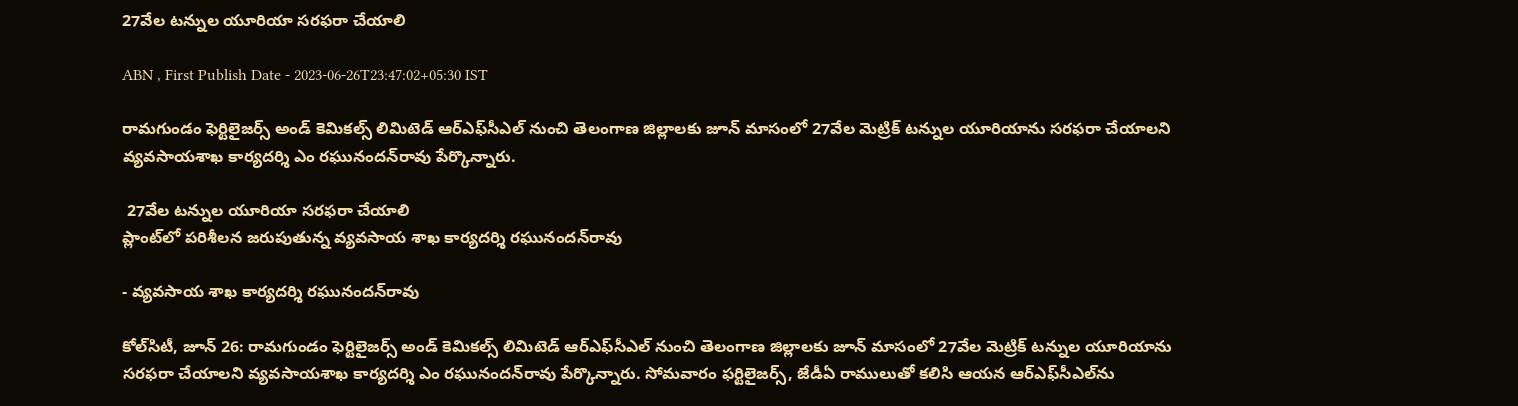27వేల టన్నుల యూరియా సరఫరా చేయాలి

ABN , First Publish Date - 2023-06-26T23:47:02+05:30 IST

రామగుండం ఫెర్టిలైజర్స్‌ అండ్‌ కెమికల్స్‌ లిమిటెడ్‌ ఆర్‌ఎఫ్‌సీఎల్‌ నుంచి తెలంగాణ జిల్లాలకు జూన్‌ మాసంలో 27వేల మెట్రిక్‌ టన్నుల యూరియాను సరఫరా చేయాలని వ్యవసాయశాఖ కార్యదర్శి ఎం రఘునందన్‌రావు పేర్కొన్నారు.

 27వేల టన్నుల యూరియా సరఫరా చేయాలి
ప్లాంట్‌లో పరిశీలన జరుపుతున్న వ్యవసాయ శాఖ కార్యదర్శి రఘునందన్‌రావు

- వ్యవసాయ శాఖ కార్యదర్శి రఘునందన్‌రావు

కోల్‌సిటీ, జూన్‌ 26: రామగుండం ఫెర్టిలైజర్స్‌ అండ్‌ కెమికల్స్‌ లిమిటెడ్‌ ఆర్‌ఎఫ్‌సీఎల్‌ నుంచి తెలంగాణ జిల్లాలకు జూన్‌ మాసంలో 27వేల మెట్రిక్‌ టన్నుల యూరియాను సరఫరా చేయాలని వ్యవసాయశాఖ కార్యదర్శి ఎం రఘునందన్‌రావు పేర్కొన్నారు. సోమవారం ఫర్టిలైజర్స్‌, జేడీఏ రాములుతో కలిసి ఆయన ఆర్‌ఎఫ్‌సీఎల్‌ను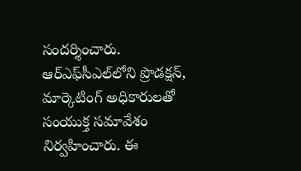సందర్శించారు. ఆర్‌ఎఫ్‌సీఎల్‌లోని ప్రొడక్షన్‌, మార్కెటింగ్‌ అధికారులతో సంయుక్త సమావేశం నిర్వహించారు. ఈ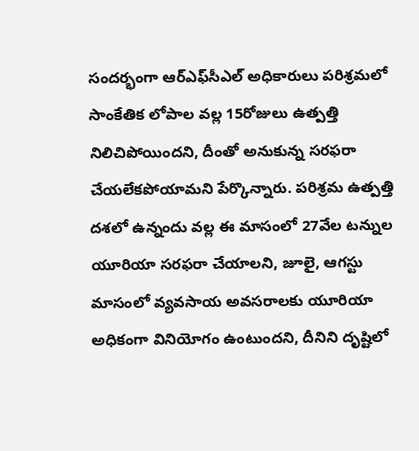సందర్భంగా ఆర్‌ఎఫ్‌సీఎల్‌ అధికారులు పరిశ్రమలో సాంకేతిక లోపాల వల్ల 15రోజులు ఉత్పత్తి నిలిచిపోయిందని, దీంతో అనుకున్న సరఫరా చేయలేకపోయామని పేర్కొన్నారు. పరిశ్రమ ఉత్పత్తి దశలో ఉన్నందు వల్ల ఈ మాసంలో 27వేల టన్నుల యూరియా సరఫరా చేయాలని, జూలై, ఆగస్టు మాసంలో వ్యవసాయ అవసరాలకు యూరియా అధికంగా వినియోగం ఉంటుందని, దీనిని దృష్టిలో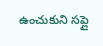ఉంచుకుని సప్లై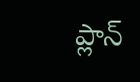ప్లాన్‌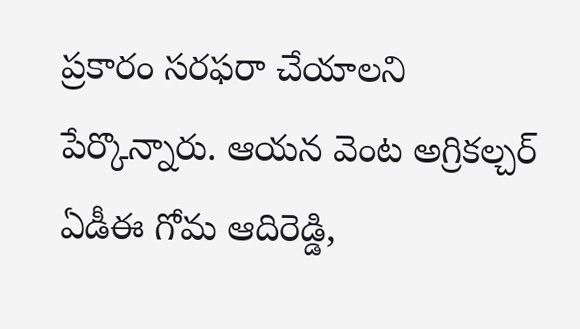ప్రకారం సరఫరా చేయాలని పేర్కొన్నారు. ఆయన వెంట అగ్రికల్చర్‌ ఏడీఈ గోమ ఆదిరెడ్డి,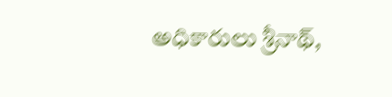అధికారులు శ్రీనాథ్‌,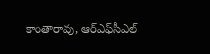కాంతారావు, ఆర్‌ఎఫ్‌సీఎల్‌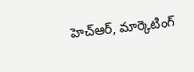హెచ్‌ఆర్‌, మార్కెటింగ్‌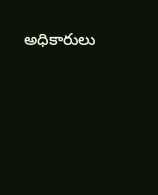అధికారులు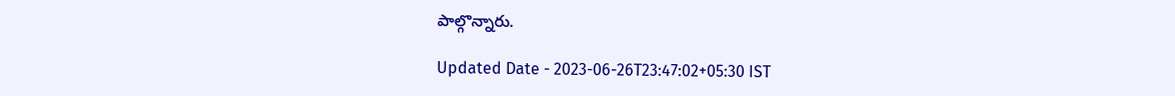పాల్గొన్నారు.

Updated Date - 2023-06-26T23:47:02+05:30 IST